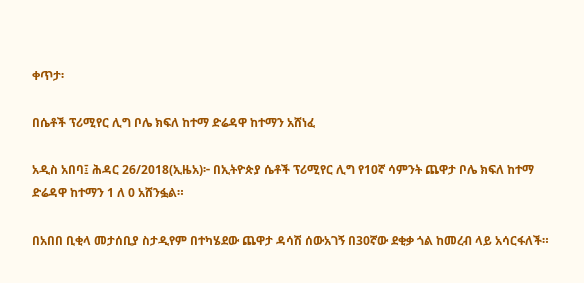ቀጥታ፡

በሴቶች ፕሪሚየር ሊግ ቦሌ ክፍለ ከተማ ድሬዳዋ ከተማን አሸነፈ

አዲስ አበባ፤ ሕዳር 26/2018(ኢዜአ)፦ በኢትዮጵያ ሴቶች ፕሪሚየር ሊግ የ10ኛ ሳምንት ጨዋታ ቦሌ ክፍለ ከተማ ድሬዳዋ ከተማን 1 ለ 0 አሸንፏል።

በአበበ ቢቂላ መታሰቢያ ስታዲየም በተካሄደው ጨዋታ ዳሳሽ ሰውአገኝ በ30ኛው ደቂቃ ጎል ከመረብ ላይ አሳርፋለች።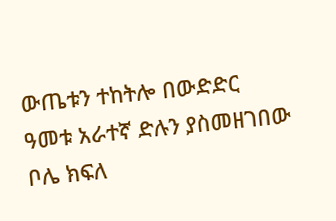ውጤቱን ተከትሎ በውድድር ዓመቱ አራተኛ ድሉን ያስመዘገበው ቦሌ ክፍለ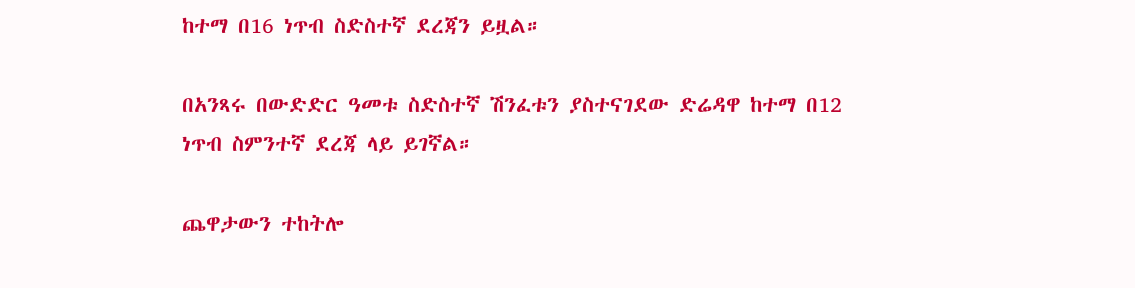ከተማ በ16 ነጥብ ስድስተኛ ደረጃን ይዟል።

በአንጻሩ በውድድር ዓመቱ ስድስተኛ ሽንፈቱን ያስተናገደው ድሬዳዋ ከተማ በ12 ነጥብ ስምንተኛ ደረጃ ላይ ይገኛል።

ጨዋታውን ተከትሎ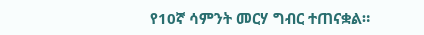የ10ኛ ሳምንት መርሃ ግብር ተጠናቋል።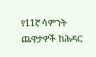የ11ኛ ሳምንት ጨዋታዎች ከሕዳር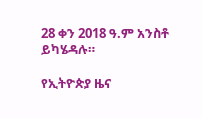28 ቀን 2018 ዓ.ም አንስቶ ይካሄዳሉ።

የኢትዮጵያ ዜና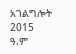አገልግሎት
2015
ዓ.ም